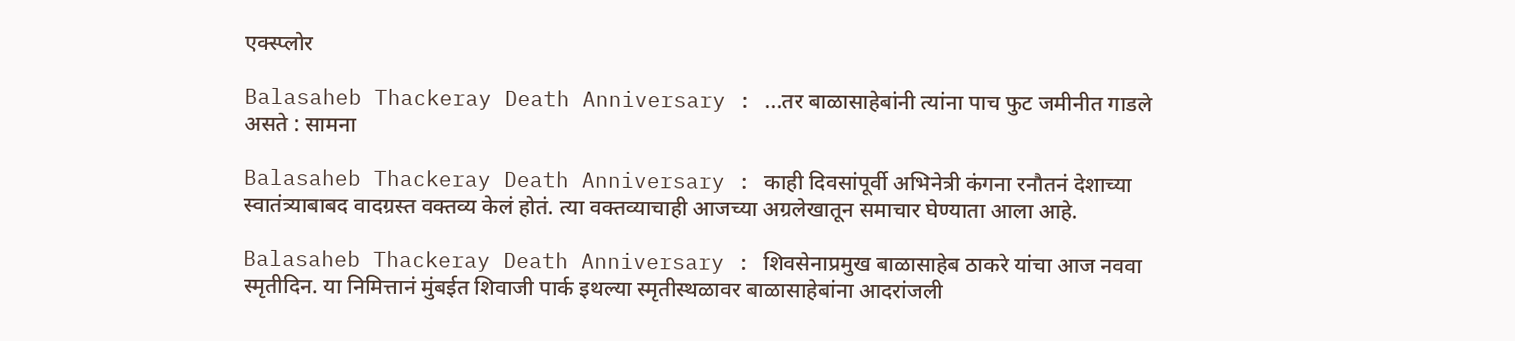एक्स्प्लोर

Balasaheb Thackeray Death Anniversary : ...तर बाळासाहेबांनी त्यांना पाच फुट जमीनीत गाडले असते : सामना

Balasaheb Thackeray Death Anniversary : काही दिवसांपूर्वी अभिनेत्री कंगना रनौतनं देशाच्या स्वातंत्र्याबाबद वादग्रस्त वक्तव्य केलं होतं. त्या वक्तव्याचाही आजच्या अग्रलेखातून समाचार घेण्याता आला आहे.

Balasaheb Thackeray Death Anniversary : शिवसेनाप्रमुख बाळासाहेब ठाकरे यांचा आज नववा स्मृतीदिन. या निमित्तानं मुंबईत शिवाजी पार्क इथल्या स्मृतीस्थळावर बाळासाहेबांना आदरांजली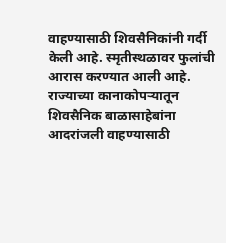वाहण्यासाठी शिवसैनिकांनी गर्दी केली आहे. स्मृतीस्थळावर फुलांची आरास करण्यात आली आहे. राज्याच्या कानाकोपऱ्यातून शिवसैनिक बाळासाहेबांना आदरांजली वाहण्यासाठी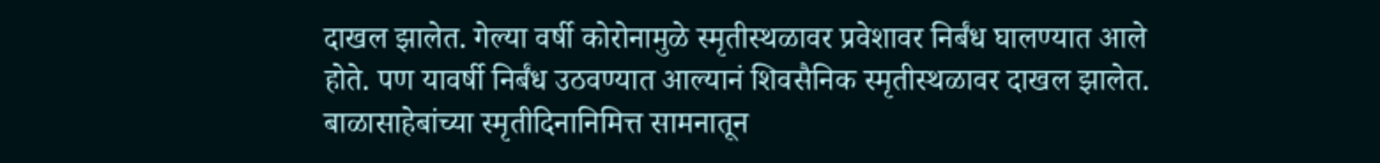दाखल झालेत. गेल्या वर्षी कोरोनामुळे स्मृतीस्थळावर प्रवेशावर निर्बंध घालण्यात आले होते. पण यावर्षी निर्बंध उठवण्यात आल्यानं शिवसैनिक स्मृतीस्थळावर दाखल झालेत. बाळासाहेबांच्या स्मृतीदिनानिमित्त सामनातून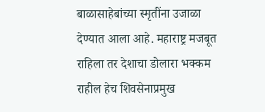बाळासाहेबांच्या स्मृतींना उजाळा देण्यात आला आहे. महाराष्ट्र मजबूत राहिला तर देशाचा डोलारा भक्कम राहील हेच शिवसेनाप्रमुख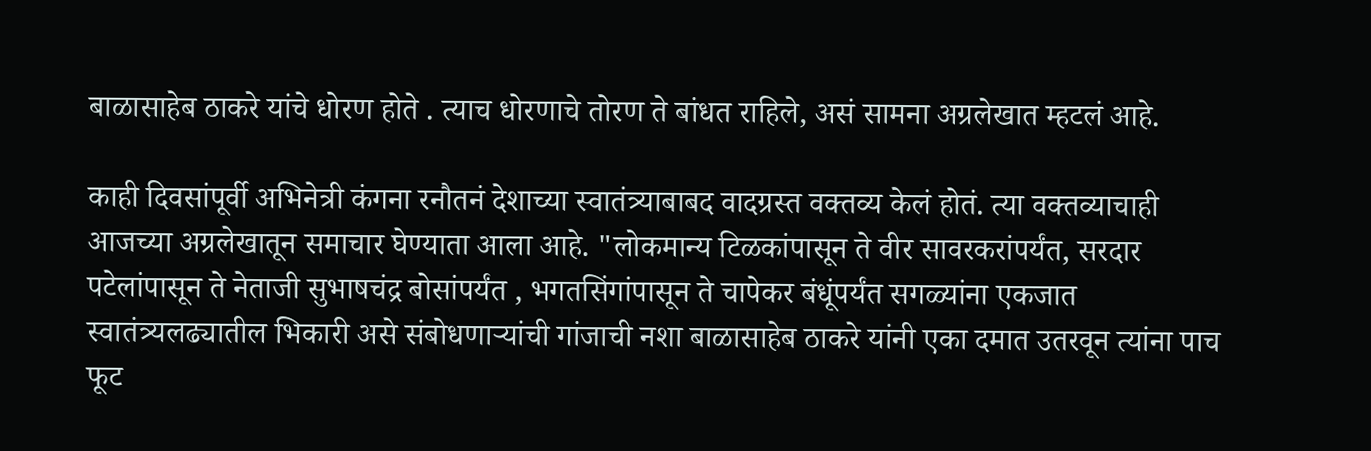बाळासाहेब ठाकरे यांचे धोरण होते . त्याच धोरणाचे तोरण ते बांधत राहिले, असं सामना अग्रलेखात म्हटलं आहे.

काही दिवसांपूर्वी अभिनेत्री कंगना रनौतनं देशाच्या स्वातंत्र्याबाबद वादग्रस्त वक्तव्य केलं होतं. त्या वक्तव्याचाही आजच्या अग्रलेखातून समाचार घेण्याता आला आहे. "लोकमान्य टिळकांपासून ते वीर सावरकरांपर्यंत, सरदार पटेलांपासून ते नेताजी सुभाषचंद्र बोसांपर्यंत , भगतसिंगांपासून ते चापेकर बंधूंपर्यंत सगळ्यांना एकजात स्वातंत्र्यलढ्यातील भिकारी असे संबोधणाऱ्यांची गांजाची नशा बाळासाहेब ठाकरे यांनी एका दमात उतरवून त्यांना पाच फूट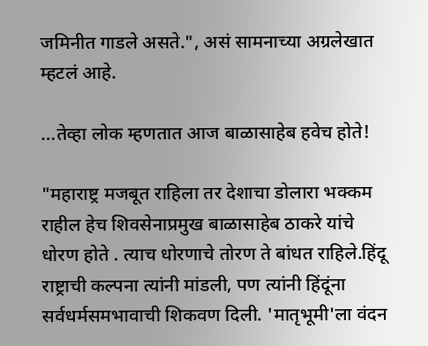जमिनीत गाडले असते.", असं सामनाच्या अग्रलेखात म्हटलं आहे.

...तेव्हा लोक म्हणतात आज बाळासाहेब हवेच होते!

"महाराष्ट्र मजबूत राहिला तर देशाचा डोलारा भक्कम राहील हेच शिवसेनाप्रमुख बाळासाहेब ठाकरे यांचे धोरण होते . त्याच धोरणाचे तोरण ते बांधत राहिले.हिंदू राष्ट्राची कल्पना त्यांनी मांडली, पण त्यांनी हिंदूंना सर्वधर्मसमभावाची शिकवण दिली. 'मातृभूमी'ला वंदन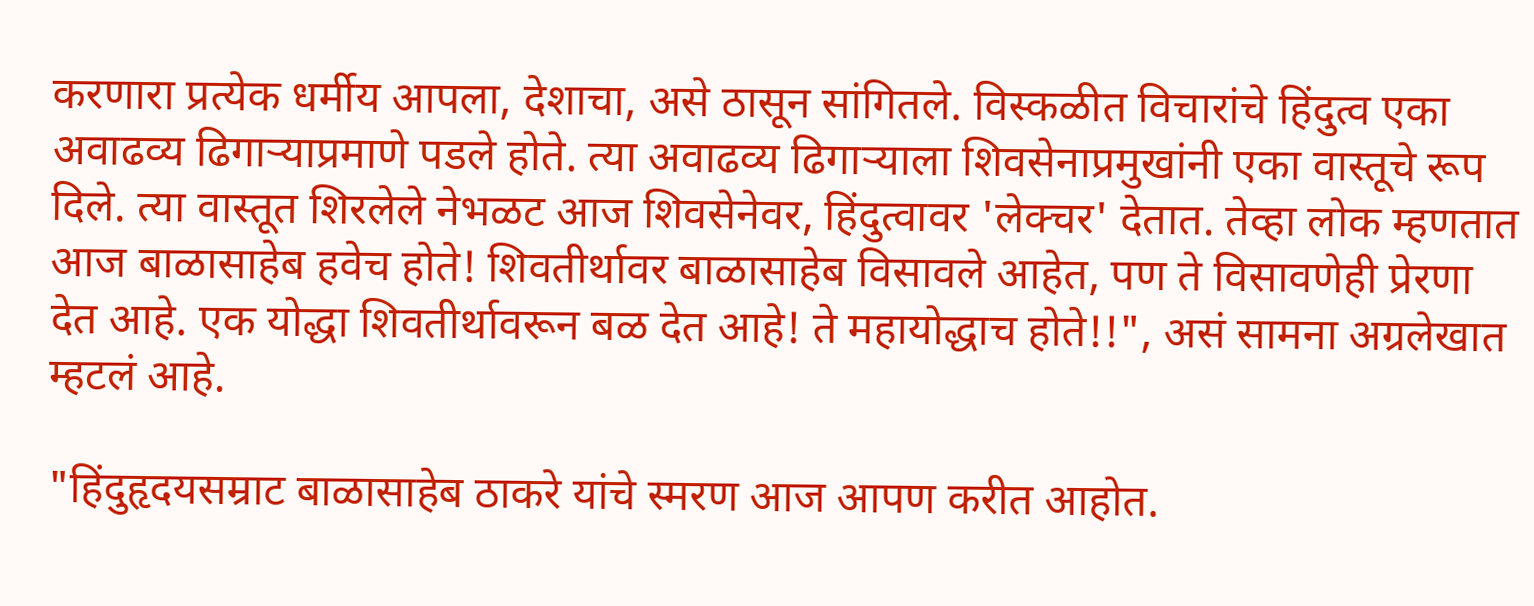करणारा प्रत्येक धर्मीय आपला, देशाचा, असे ठासून सांगितले. विस्कळीत विचारांचे हिंदुत्व एका अवाढव्य ढिगाऱ्याप्रमाणे पडले होते. त्या अवाढव्य ढिगाऱ्याला शिवसेनाप्रमुखांनी एका वास्तूचे रूप दिले. त्या वास्तूत शिरलेले नेभळट आज शिवसेनेवर, हिंदुत्वावर 'लेक्चर' देतात. तेव्हा लोक म्हणतात आज बाळासाहेब हवेच होते! शिवतीर्थावर बाळासाहेब विसावले आहेत, पण ते विसावणेही प्रेरणा देत आहे. एक योद्धा शिवतीर्थावरून बळ देत आहे! ते महायोद्धाच होते!!", असं सामना अग्रलेखात म्हटलं आहे.

"हिंदुहृदयसम्राट बाळासाहेब ठाकरे यांचे स्मरण आज आपण करीत आहोत.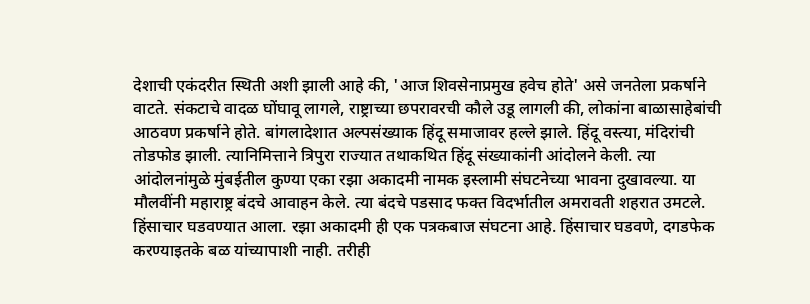देशाची एकंदरीत स्थिती अशी झाली आहे की, 'आज शिवसेनाप्रमुख हवेच होते' असे जनतेला प्रकर्षाने वाटते. संकटाचे वादळ घोंघावू लागले, राष्ट्राच्या छपरावरची कौले उडू लागली की, लोकांना बाळासाहेबांची आठवण प्रकर्षाने होते. बांगलादेशात अल्पसंख्याक हिंदू समाजावर हल्ले झाले. हिंदू वस्त्या, मंदिरांची तोडफोड झाली. त्यानिमित्ताने त्रिपुरा राज्यात तथाकथित हिंदू संख्याकांनी आंदोलने केली. त्या आंदोलनांमुळे मुंबईतील कुण्या एका रझा अकादमी नामक इस्लामी संघटनेच्या भावना दुखावल्या. या मौलवींनी महाराष्ट्र बंदचे आवाहन केले. त्या बंदचे पडसाद फक्त विदर्भातील अमरावती शहरात उमटले. हिंसाचार घडवण्यात आला. रझा अकादमी ही एक पत्रकबाज संघटना आहे. हिंसाचार घडवणे, दगडफेक करण्याइतके बळ यांच्यापाशी नाही. तरीही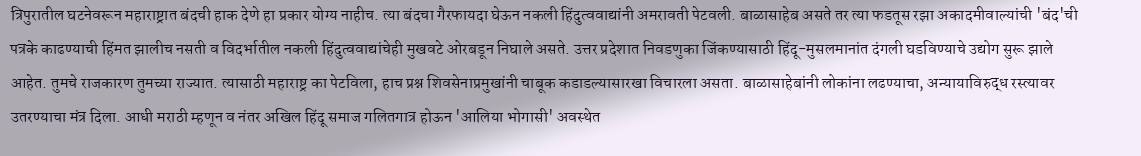त्रिपुरातील घटनेवरून महाराष्ट्रात बंदची हाक देणे हा प्रकार योग्य नाहीच. त्या बंदचा गैरफायदा घेऊन नकली हिंदुत्ववाद्यांनी अमरावती पेटवली. बाळासाहेब असते तर त्या फडतूस रझा अकादमीवाल्यांची 'बंद'ची पत्रके काढण्याची हिंमत झालीच नसती व विदर्भातील नकली हिंदुत्ववाद्यांचेही मुखवटे ओरबडून निघाले असते. उत्तर प्रदेशात निवडणुका जिंकण्यासाठी हिंदू-मुसलमानांत दंगली घडविण्याचे उद्योग सुरू झाले आहेत. तुमचे राजकारण तुमच्या राज्यात. त्यासाठी महाराष्ट्र का पेटविला, हाच प्रश्न शिवसेनाप्रमुखांनी चाबूक कडाडल्यासारखा विचारला असता. बाळासाहेबांनी लोकांना लढण्याचा, अन्यायाविरुद्ध रस्त्यावर उतरण्याचा मंत्र दिला. आधी मराठी म्हणून व नंतर अखिल हिंदू समाज गलितगात्र होऊन 'आलिया भोगासी' अवस्थेत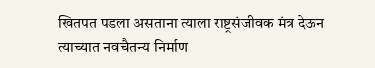खितपत पडला असताना त्याला राष्ट्रसंजीवक मंत्र देऊन त्याच्यात नवचैतन्य निर्माण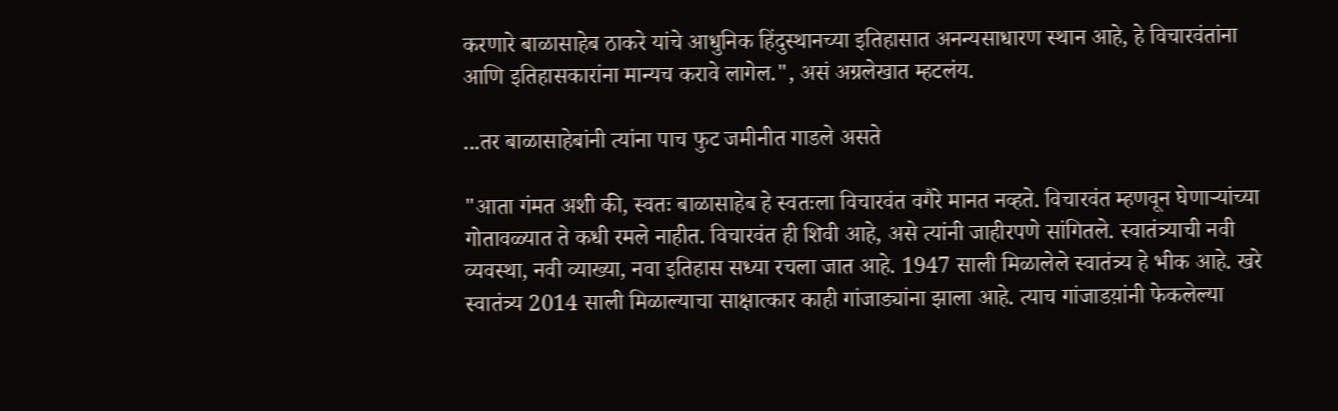करणारे बाळासाहेब ठाकरे यांचे आधुनिक हिंदुस्थानच्या इतिहासात अनन्यसाधारण स्थान आहे, हे विचारवंतांना आणि इतिहासकारांना मान्यच करावे लागेल.", असं अग्रलेखात म्हटलंय.

...तर बाळासाहेबांनी त्यांना पाच फुट जमीनीत गाडले असते

"आता गंमत अशी की, स्वतः बाळासाहेब हे स्वतःला विचारवंत वगैरे मानत नव्हते. विचारवंत म्हणवून घेणाऱ्यांच्या गोतावळ्यात ते कधी रमले नाहीत. विचारवंत ही शिवी आहे, असे त्यांनी जाहीरपणे सांगितले. स्वातंत्र्याची नवी व्यवस्था, नवी व्याख्या, नवा इतिहास सध्या रचला जात आहे. 1947 साली मिळालेले स्वातंत्र्य हे भीक आहे. खरे स्वातंत्र्य 2014 साली मिळाल्याचा साक्षात्कार काही गांजाड्यांना झाला आहे. त्याच गांजाडय़ांनी फेकलेल्या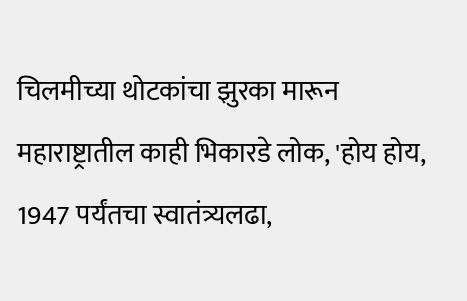चिलमीच्या थोटकांचा झुरका मारून महाराष्ट्रातील काही भिकारडे लोक, 'होय होय, 1947 पर्यंतचा स्वातंत्र्यलढा,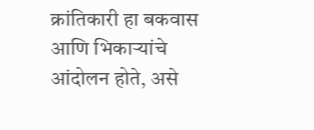क्रांतिकारी हा बकवास आणि भिकाऱ्यांचे आंदोलन होते, असे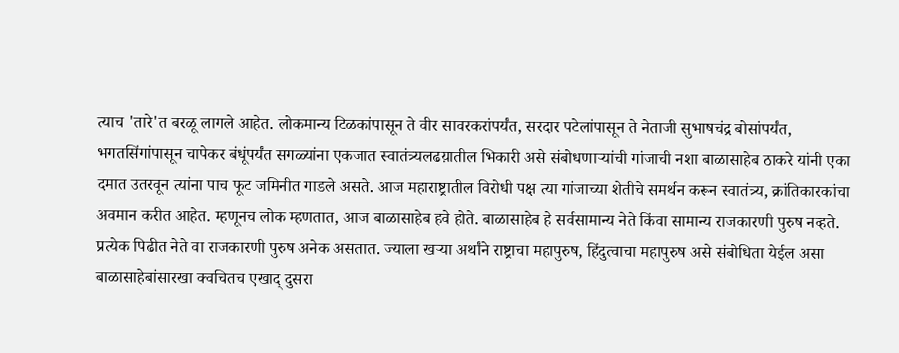त्याच 'तारे'त बरळू लागले आहेत. लोकमान्य टिळकांपासून ते वीर सावरकरांपर्यंत, सरदार पटेलांपासून ते नेताजी सुभाषचंद्र बोसांपर्यंत, भगतसिंगांपासून चापेकर बंधूंपर्यंत सगळ्यांना एकजात स्वातंत्र्यलढय़ातील भिकारी असे संबोधणाऱ्यांची गांजाची नशा बाळासाहेब ठाकरे यांनी एका दमात उतरवून त्यांना पाच फूट जमिनीत गाडले असते. आज महाराष्ट्रातील विरोधी पक्ष त्या गांजाच्या शेतीचे समर्थन करून स्वातंत्र्य, क्रांतिकारकांचा अवमान करीत आहेत. म्हणूनच लोक म्हणतात, आज बाळासाहेब हवे होते. बाळासाहेब हे सर्वसामान्य नेते किंवा सामान्य राजकारणी पुरुष नव्हते. प्रत्येक पिढीत नेते वा राजकारणी पुरुष अनेक असतात. ज्याला खऱ्या अर्थांने राष्ट्राचा महापुरुष, हिंदुत्वाचा महापुरुष असे संबोधिता येईल असा बाळासाहेबांसारखा क्वचितच एखाद् दुसरा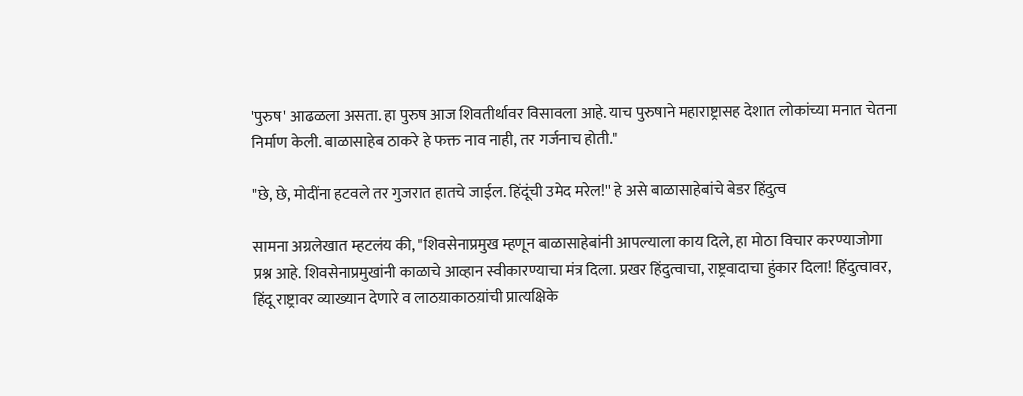'पुरुष' आढळला असता. हा पुरुष आज शिवतीर्थावर विसावला आहे. याच पुरुषाने महाराष्ट्रासह देशात लोकांच्या मनात चेतना निर्माण केली. बाळासाहेब ठाकरे हे फक्त नाव नाही, तर गर्जनाच होती."

"छे, छे, मोदींना हटवले तर गुजरात हातचे जाईल. हिंदूंची उमेद मरेल!'' हे असे बाळासाहेबांचे बेडर हिंदुत्व

सामना अग्रलेखात म्हटलंय की, "शिवसेनाप्रमुख म्हणून बाळासाहेबांनी आपल्याला काय दिले, हा मोठा विचार करण्याजोगा प्रश्न आहे. शिवसेनाप्रमुखांनी काळाचे आव्हान स्वीकारण्याचा मंत्र दिला. प्रखर हिंदुत्वाचा, राष्ट्रवादाचा हुंकार दिला! हिंदुत्वावर, हिंदू राष्ट्रावर व्याख्यान देणारे व लाठय़ाकाठय़ांची प्रात्यक्षिके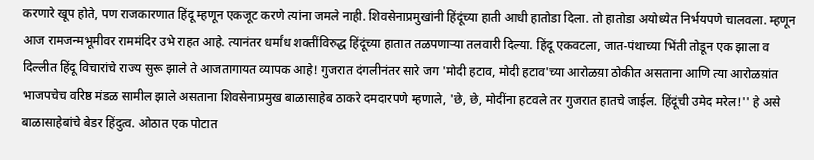करणारे खूप होते, पण राजकारणात हिंदू म्हणून एकजूट करणे त्यांना जमले नाही. शिवसेनाप्रमुखांनी हिंदूंच्या हाती आधी हातोडा दिला. तो हातोडा अयोध्येत निर्भयपणे चालवला. म्हणून आज रामजन्मभूमीवर राममंदिर उभे राहत आहे. त्यानंतर धर्मांध शक्तींविरुद्ध हिंदूंच्या हातात तळपणाऱ्या तलवारी दिल्या. हिंदू एकवटला, जात-पंथाच्या भिंती तोडून एक झाला व दिल्लीत हिंदू विचारांचे राज्य सुरू झाले ते आजतागायत व्यापक आहे! गुजरात दंगलीनंतर सारे जग 'मोदी हटाव, मोदी हटाव'च्या आरोळय़ा ठोकीत असताना आणि त्या आरोळय़ांत भाजपचेच वरिष्ठ मंडळ सामील झाले असताना शिवसेनाप्रमुख बाळासाहेब ठाकरे दमदारपणे म्हणाले, 'छे, छे, मोदींना हटवले तर गुजरात हातचे जाईल. हिंदूंची उमेद मरेल!'' हे असे बाळासाहेबांचे बेडर हिंदुत्व. ओठात एक पोटात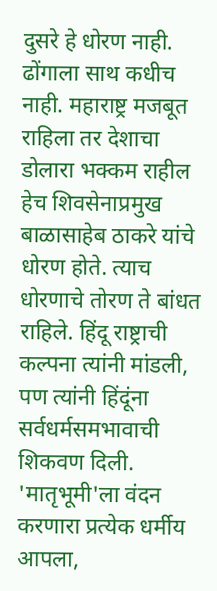दुसरे हे धोरण नाही. ढोंगाला साथ कधीच नाही. महाराष्ट्र मजबूत राहिला तर देशाचा डोलारा भक्कम राहील हेच शिवसेनाप्रमुख बाळासाहेब ठाकरे यांचे धोरण होते. त्याच धोरणाचे तोरण ते बांधत राहिले. हिंदू राष्ट्राची कल्पना त्यांनी मांडली, पण त्यांनी हिंदूंना सर्वधर्मसमभावाची शिकवण दिली. 'मातृभूमी'ला वंदन करणारा प्रत्येक धर्मीय आपला,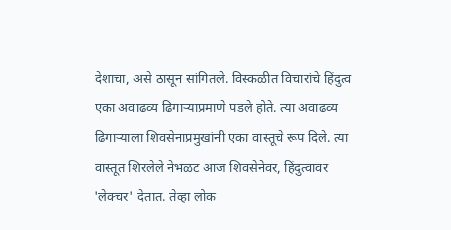देशाचा, असे ठासून सांगितले. विस्कळीत विचारांचे हिंदुत्व एका अवाढव्य ढिगाऱ्याप्रमाणे पडले होते. त्या अवाढव्य ढिगाऱ्याला शिवसेनाप्रमुखांनी एका वास्तूचे रूप दिले. त्या वास्तूत शिरलेले नेभळट आज शिवसेनेवर, हिंदुत्वावर 'लेक्चर' देतात. तेव्हा लोक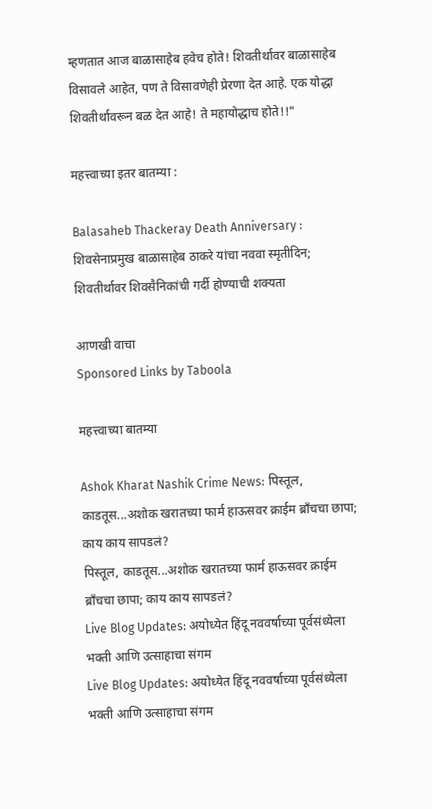म्हणतात आज बाळासाहेब हवेच होते! शिवतीर्थावर बाळासाहेब विसावले आहेत, पण ते विसावणेही प्रेरणा देत आहे. एक योद्धा शिवतीर्थावरून बळ देत आहे! ते महायोद्धाच होते!!"

महत्त्वाच्या इतर बातम्या :

Balasaheb Thackeray Death Anniversary : शिवसेनाप्रमुख बाळासाहेब ठाकरे यांचा नववा स्मृतीदिन; शिवतीर्थावर शिवसैनिकांची गर्दी होण्याची शक्यता

आणखी वाचा
Sponsored Links by Taboola

महत्त्वाच्या बातम्या

Ashok Kharat Nashik Crime News: पिस्तूल, काडतूस...अशोक खरातच्या फार्म हाऊसवर क्राईम ब्राँचचा छापा; काय काय सापडलं?
पिस्तूल, काडतूस...अशोक खरातच्या फार्म हाऊसवर क्राईम ब्राँचचा छापा; काय काय सापडलं?
Live Blog Updates: अयोध्येत हिंदू नववर्षाच्या पूर्वसंध्येला भक्ती आणि उत्साहाचा संगम
Live Blog Updates: अयोध्येत हिंदू नववर्षाच्या पूर्वसंध्येला भक्ती आणि उत्साहाचा संगम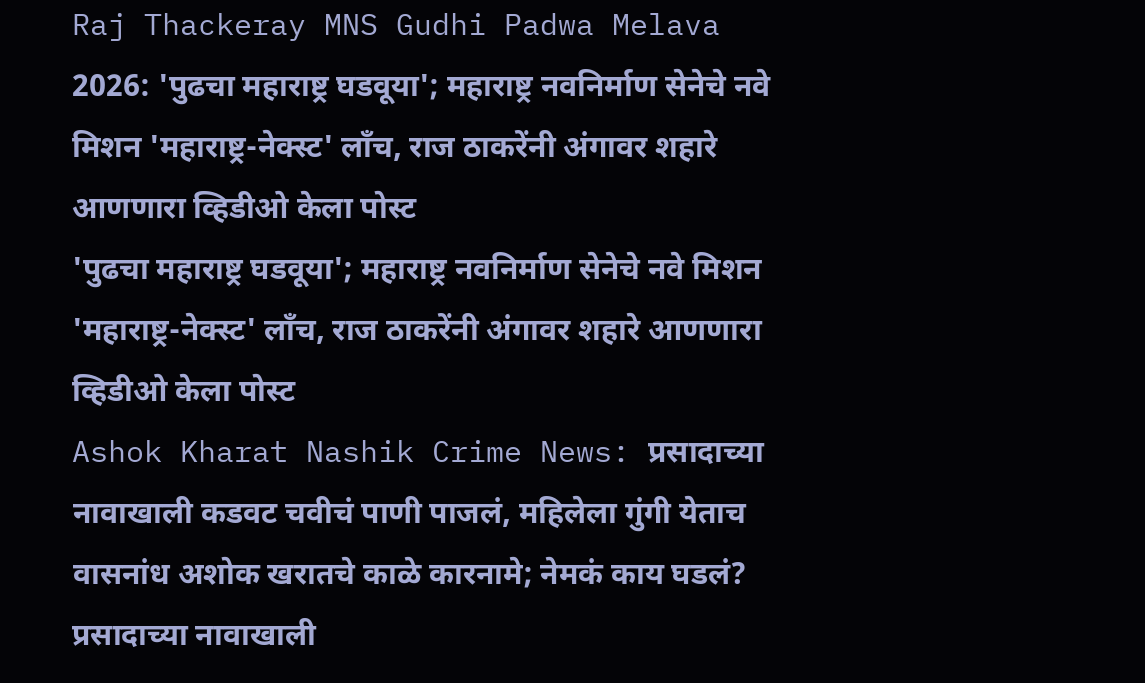Raj Thackeray MNS Gudhi Padwa Melava 2026: 'पुढचा महाराष्ट्र घडवूया'; महाराष्ट्र नवनिर्माण सेनेचे नवे मिशन 'महाराष्ट्र-नेक्स्ट' लाँच, राज ठाकरेंनी अंगावर शहारे आणणारा व्हिडीओ केला पोस्ट
'पुढचा महाराष्ट्र घडवूया'; महाराष्ट्र नवनिर्माण सेनेचे नवे मिशन 'महाराष्ट्र-नेक्स्ट' लाँच, राज ठाकरेंनी अंगावर शहारे आणणारा व्हिडीओ केला पोस्ट
Ashok Kharat Nashik Crime News: प्रसादाच्या नावाखाली कडवट चवीचं पाणी पाजलं, महिलेला गुंगी येताच वासनांध अशोक खरातचे काळे कारनामे; नेमकं काय घडलं?
प्रसादाच्या नावाखाली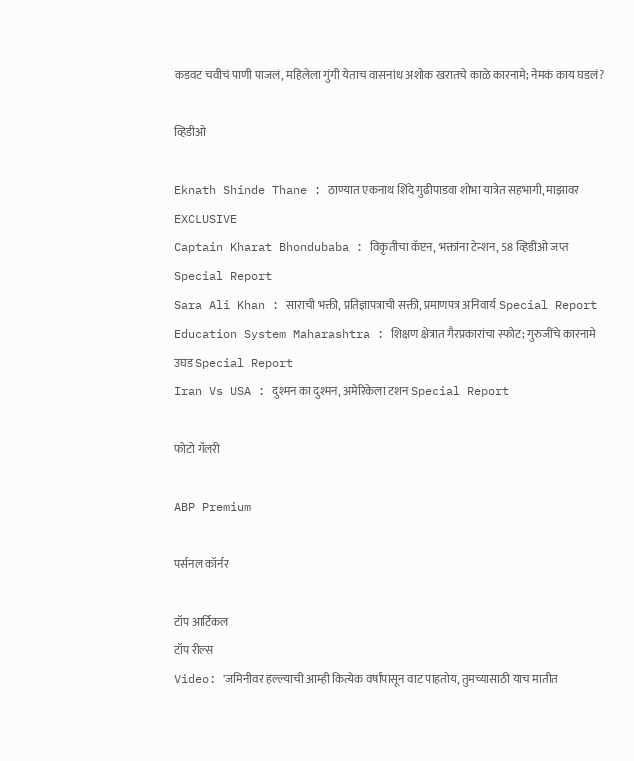कडवट चवीचं पाणी पाजलं, महिलेला गुंगी येताच वासनांध अशोक खरातचे काळे कारनामे; नेमकं काय घडलं?

व्हिडीओ

Eknath Shinde Thane : ठाण्यात एकनाथ शिंदे गुढीपाडवा शोभा यात्रेत सहभागी, माझावर EXCLUSIVE
Captain Kharat Bhondubaba : विकृतीचा कॅप्टन, भक्तांना टेन्शन, 58 व्हिडीओ जप्त Special Report
Sara Ali Khan : साराची भक्ती, प्रतिज्ञापत्राची सक्ती, प्रमाणपत्र अनिवार्य Special Report
Education System Maharashtra : शिक्षण क्षेत्रात गैरप्रकारांचा स्फोट; गुरुजींचे कारनामे उघड Special Report
Iran Vs USA : दुश्मन का दुश्मन, अमेरिकेला टशन Special Report

फोटो गॅलरी

ABP Premium

पर्सनल कॉर्नर

टॉप आर्टिकल
टॉप रील्स
Video: 'जमिनीवर हल्ल्याची आम्ही कित्येक वर्षांपासून वाट पाहतोय, तुमच्यासाठी याच मातीत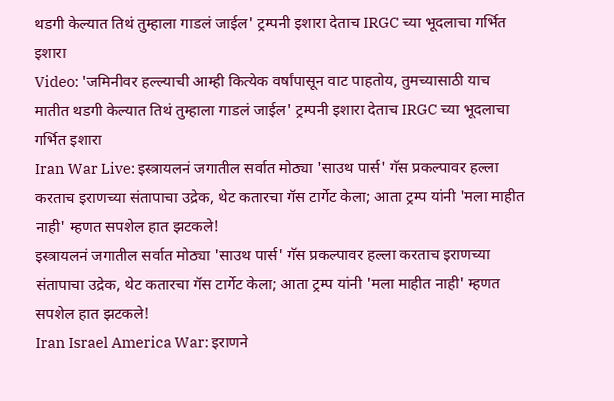थडगी केल्यात तिथं तुम्हाला गाडलं जाईल' ट्रम्पनी इशारा देताच IRGC च्या भूदलाचा गर्भित इशारा
Video: 'जमिनीवर हल्ल्याची आम्ही कित्येक वर्षांपासून वाट पाहतोय, तुमच्यासाठी याच मातीत थडगी केल्यात तिथं तुम्हाला गाडलं जाईल' ट्रम्पनी इशारा देताच IRGC च्या भूदलाचा गर्भित इशारा
Iran War Live: इस्त्रायलनं जगातील सर्वात मोठ्या 'साउथ पार्स' गॅस प्रकल्पावर हल्ला करताच इराणच्या संतापाचा उद्रेक, थेट कतारचा गॅस टार्गेट केला; आता ट्रम्प यांनी 'मला माहीत नाही' म्हणत सपशेल हात झटकले!
इस्त्रायलनं जगातील सर्वात मोठ्या 'साउथ पार्स' गॅस प्रकल्पावर हल्ला करताच इराणच्या संतापाचा उद्रेक, थेट कतारचा गॅस टार्गेट केला; आता ट्रम्प यांनी 'मला माहीत नाही' म्हणत सपशेल हात झटकले!
Iran Israel America War: इराणने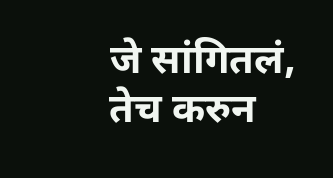जे सांगितलं, तेच करुन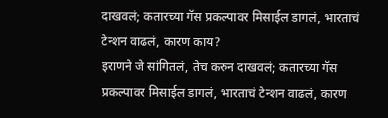दाखवलं; कतारच्या गॅस प्रकल्पावर मिसाईल डागलं, भारताचं टेन्शन वाढलं, कारण काय?
इराणने जे सांगितलं, तेच करुन दाखवलं; कतारच्या गॅस प्रकल्पावर मिसाईल डागलं, भारताचं टेन्शन वाढलं, कारण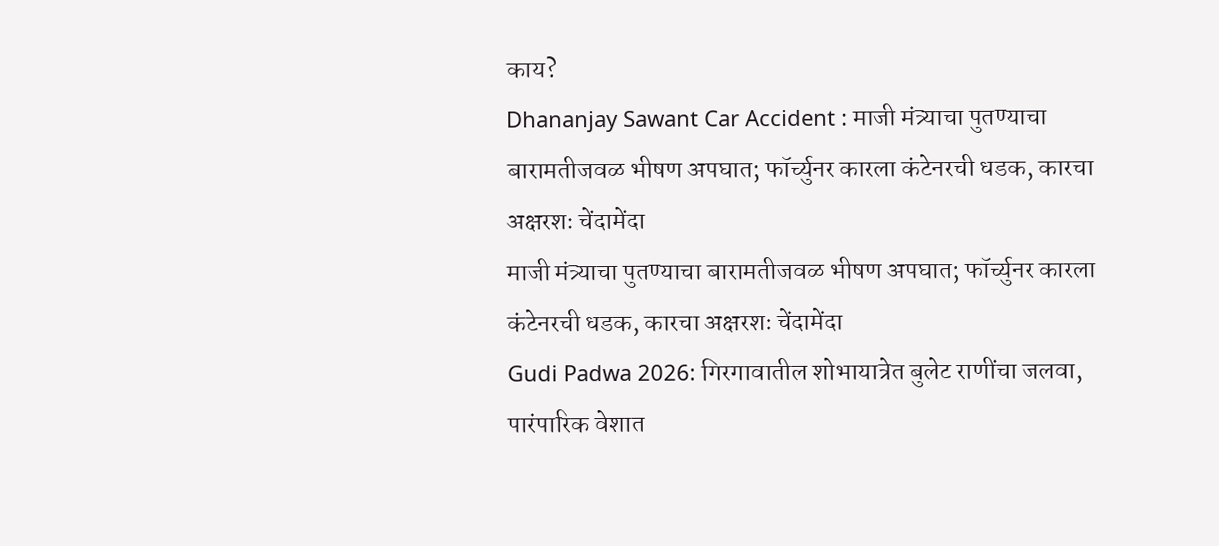काय?
Dhananjay Sawant Car Accident : माजी मंत्र्याचा पुतण्याचा बारामतीजवळ भीषण अपघात; फॉर्च्युनर कारला कंटेनरची धडक, कारचा अक्षरशः चेंदामेंदा
माजी मंत्र्याचा पुतण्याचा बारामतीजवळ भीषण अपघात; फॉर्च्युनर कारला कंटेनरची धडक, कारचा अक्षरशः चेंदामेंदा
Gudi Padwa 2026: गिरगावातील शोभायात्रेत बुलेट राणींचा जलवा, पारंपारिक वेशात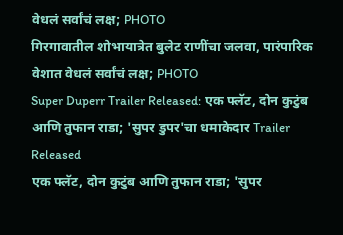वेधलं सर्वांचं लक्ष; PHOTO
गिरगावातील शोभायात्रेत बुलेट राणींचा जलवा, पारंपारिक वेशात वेधलं सर्वांचं लक्ष; PHOTO
Super Duperr Trailer Released: एक फ्लॅट, दोन कुटुंब आणि तुफान राडा; 'सुपर डुपर'चा धमाकेदार Trailer Released
एक फ्लॅट, दोन कुटुंब आणि तुफान राडा; 'सुपर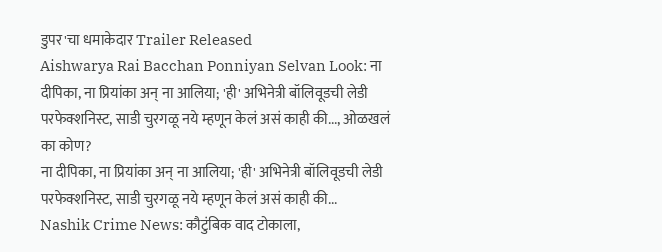डुपर'चा धमाकेदार Trailer Released
Aishwarya Rai Bacchan Ponniyan Selvan Look: ना दीपिका, ना प्रियांका अन् ना आलिया; 'ही' अभिनेत्री बॉलिवूडची लेडी परफेक्शनिस्ट, साडी चुरगळू नये म्हणून केलं असं काही की..., ओळखलं का कोण?
ना दीपिका, ना प्रियांका अन् ना आलिया; 'ही' अभिनेत्री बॉलिवूडची लेडी परफेक्शनिस्ट, साडी चुरगळू नये म्हणून केलं असं काही की...
Nashik Crime News: कौटुंबिक वाद टोकाला,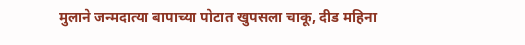मुलाने जन्मदात्या बापाच्या पोटात खुपसला चाकू, दीड महिना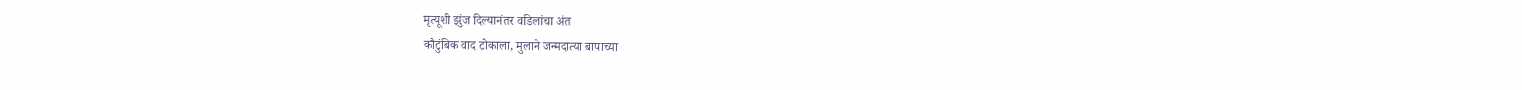मृत्यूशी झुंज दिल्यानंतर वडिलांचा अंत
कौटुंबिक वाद टोकाला, मुलाने जन्मदात्या बापाच्या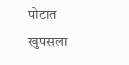पोटात खुपसला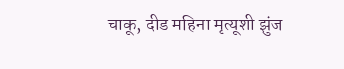चाकू, दीड महिना मृत्यूशी झुंज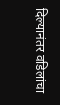दिल्यानंतर वडिलांचा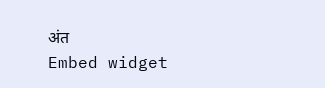अंत
Embed widget